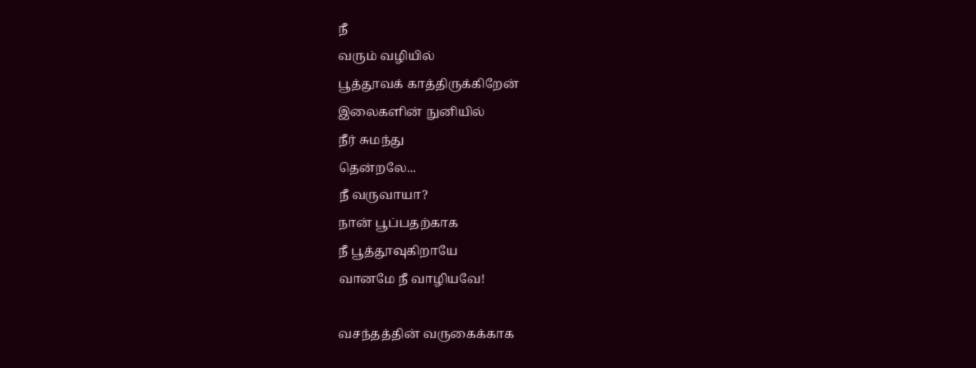நீ
வரும் வழியில்
பூத்தூவக் காத்திருக்கிறேன்
இலைகளின் நுனியில்
நீர் சுமந்து
தென்றலே...
நீ வருவாயா?
நான் பூப்பதற்காக
நீ பூத்தூவுகிறாயே
வானமே நீ வாழியவே!

வசந்தத்தின் வருகைக்காக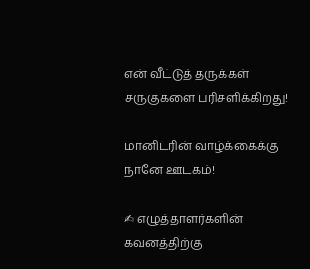என் வீட்டுத் தருக்கள்
சருகுகளை பரிசளிக்கிறது!

மானிடரின் வாழ்க்கைக்கு
நானே ஊடகம்!

✍ எழுத்தாளர்களின் கவனத்திற்கு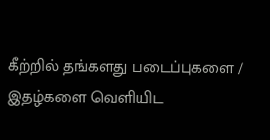கீற்றில் தங்களது படைப்புகளை / இதழ்களை வெளியிட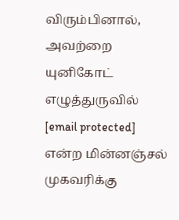விரும்பினால், அவற்றை யுனிகோட் எழுத்துருவில் [email protected] என்ற மின்னஞ்சல் முகவரிக்கு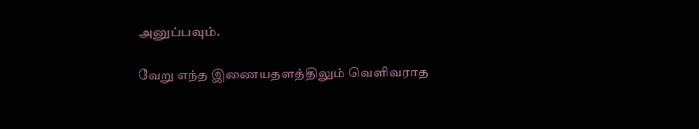அனுப்பவும்.

வேறு எந்த இணையதளத்திலும் வெளிவராத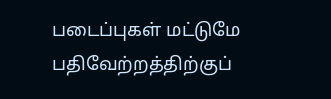படைப்புகள் மட்டுமே பதிவேற்றத்திற்குப்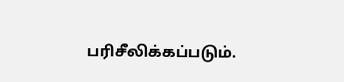பரிசீலிக்கப்படும்.